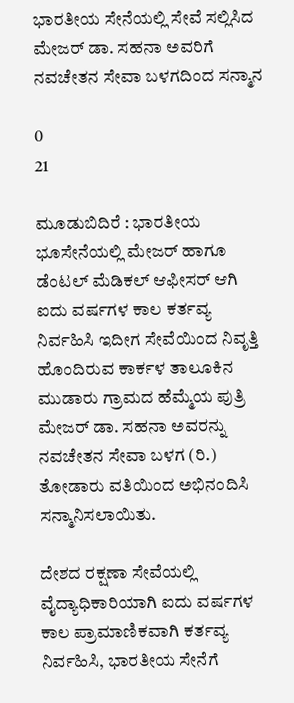ಭಾರತೀಯ ಸೇನೆಯಲ್ಲಿ ಸೇವೆ ಸಲ್ಲಿಸಿದ ಮೇಜರ್ ಡಾ. ಸಹನಾ ಅವರಿಗೆ ನವಚೇತನ ಸೇವಾ ಬಳಗದಿಂದ ಸನ್ಮಾನ

0
21

ಮೂಡುಬಿದಿರೆ : ಭಾರತೀಯ ಭೂಸೇನೆಯಲ್ಲಿ ಮೇಜರ್ ಹಾಗೂ ಡೆಂಟಲ್ ಮೆಡಿಕಲ್ ಆಫೀಸರ್ ಆಗಿ ಐದು ವರ್ಷಗಳ ಕಾಲ ಕರ್ತವ್ಯ ನಿರ್ವಹಿಸಿ ಇದೀಗ ಸೇವೆಯಿಂದ ನಿವೃತ್ತಿ ಹೊಂದಿರುವ ಕಾರ್ಕಳ ತಾಲೂಕಿನ ಮುಡಾರು ಗ್ರಾಮದ ಹೆಮ್ಮೆಯ ಪುತ್ರಿ ಮೇಜರ್ ಡಾ. ಸಹನಾ ಅವರನ್ನು ನವಚೇತನ ಸೇವಾ ಬಳಗ (ರಿ.) ತೋಡಾರು ವತಿಯಿಂದ ಅಭಿನಂದಿಸಿ ಸನ್ಮಾನಿಸಲಾಯಿತು.

ದೇಶದ ರಕ್ಷಣಾ ಸೇವೆಯಲ್ಲಿ ವೈದ್ಯಾಧಿಕಾರಿಯಾಗಿ ಐದು ವರ್ಷಗಳ ಕಾಲ ಪ್ರಾಮಾಣಿಕವಾಗಿ ಕರ್ತವ್ಯ ನಿರ್ವಹಿಸಿ, ಭಾರತೀಯ ಸೇನೆಗೆ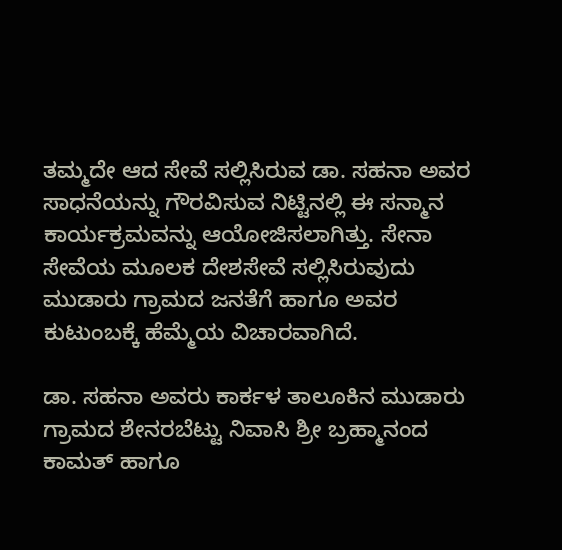ತಮ್ಮದೇ ಆದ ಸೇವೆ ಸಲ್ಲಿಸಿರುವ ಡಾ. ಸಹನಾ ಅವರ ಸಾಧನೆಯನ್ನು ಗೌರವಿಸುವ ನಿಟ್ಟಿನಲ್ಲಿ ಈ ಸನ್ಮಾನ ಕಾರ್ಯಕ್ರಮವನ್ನು ಆಯೋಜಿಸಲಾಗಿತ್ತು. ಸೇನಾ ಸೇವೆಯ ಮೂಲಕ ದೇಶಸೇವೆ ಸಲ್ಲಿಸಿರುವುದು ಮುಡಾರು ಗ್ರಾಮದ ಜನತೆಗೆ ಹಾಗೂ ಅವರ ಕುಟುಂಬಕ್ಕೆ ಹೆಮ್ಮೆಯ ವಿಚಾರವಾಗಿದೆ.

ಡಾ. ಸಹನಾ ಅವರು ಕಾರ್ಕಳ ತಾಲೂಕಿನ ಮುಡಾರು ಗ್ರಾಮದ ಶೇನರಬೆಟ್ಟು ನಿವಾಸಿ ಶ್ರೀ ಬ್ರಹ್ಮಾನಂದ ಕಾಮತ್ ಹಾಗೂ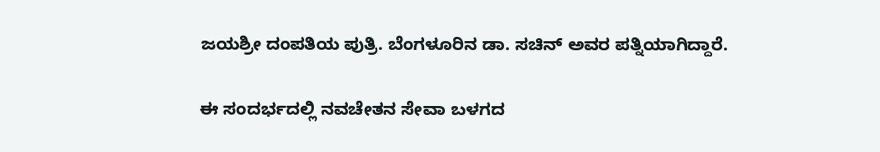ಜಯಶ್ರೀ ದಂಪತಿಯ ಪುತ್ರಿ. ಬೆಂಗಳೂರಿನ ಡಾ. ಸಚಿನ್ ಅವರ ಪತ್ನಿಯಾಗಿದ್ದಾರೆ.

ಈ ಸಂದರ್ಭದಲ್ಲಿ ನವಚೇತನ ಸೇವಾ ಬಳಗದ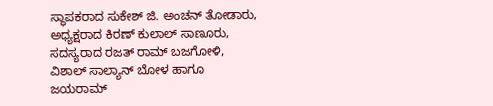ಸ್ಥಾಪಕರಾದ ಸುಕೇಶ್ ಜಿ. ಅಂಚನ್ ತೋಡಾರು, ಅಧ್ಯಕ್ಷರಾದ ಕಿರಣ್ ಕುಲಾಲ್ ಸಾಣೂರು, ಸದಸ್ಯರಾದ ರಜತ್ ರಾಮ್ ಬಜಗೋಳಿ, ವಿಶಾಲ್ ಸಾಲ್ಯಾನ್ ಬೋಳ ಹಾಗೂ ಜಯರಾಮ್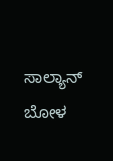ಸಾಲ್ಯಾನ್ ಬೋಳ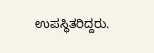ಉಪಸ್ಥಿತರಿದ್ದರು.